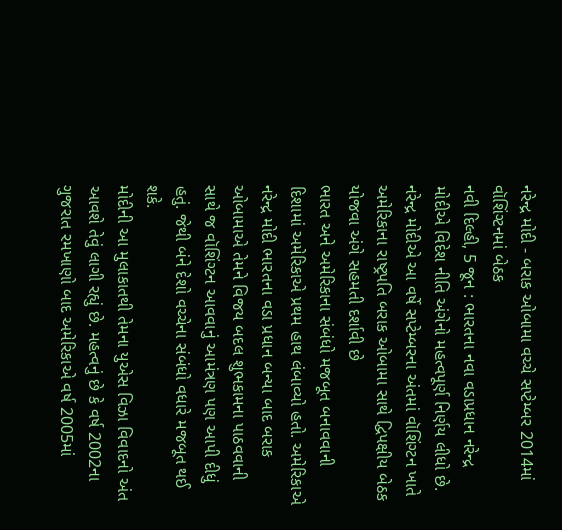નરેન્દ્ર મોદી - બરાક ઓબામા વચ્ચે સપ્ટેમ્બર 2014માં વૉશિંગ્ટનમાં બેઠક
નવી દિલ્હી, 5 જૂન : ભારતના નવા વડાપ્રધાન નરેન્દ્ર મોદીએ વિદેશ નીતિ અંગેનો મહત્વપૂર્ણ નિર્ણય લીધો છે. નરેન્દ્ર મોદીએ આ વર્ષે સપ્ટેમ્બરના અંતમાં વૉશિંગ્ટન ખાતે અમેરિકાના રાષ્ટ્રપતિ બરાક ઓબામા સાથે દ્વિપક્ષીય બેઠક યોજવા અંગે સહમતી દર્શાવી છે
ભારત અને અમેરિકાના સંબંધો મજબૂત બનાવવાની દિશામાં અમેરિકાએ પ્રથમ હાથ લંબાવ્યો હતો. અમેરિકાએ નરેન્દ્ર મોદી ભારતના વડા પ્રધાન બન્યા બાદ બરાક ઓબામાએ તેમને વિજય બદલ શુભકામના પાઠવવાની સાથે જ વૉશિંગ્ટન આવવાનું આમંત્રણ પણ આપી દીધું હતું. જેથી બંને દેશો વચ્ચેના સંબંધો વધારે મજબૂત થઈ શકે.
મોદીની આ મુલાકાતથી તેમના યુએસ વિઝા વિવાદનો અંત આવશે તેવું લાગી રહ્યું છે. મહત્વનું છે કે વર્ષ 2002ના ગુજરાત રમખાણો બાદ અમેરિકાએ વર્ષ 2005માં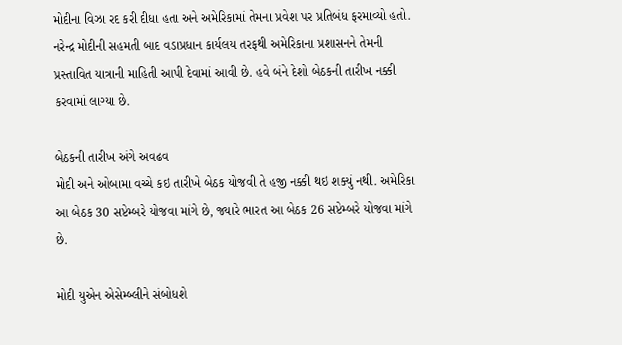મોદીના વિઝા રદ કરી દીધા હતા અને અમેરિકામાં તેમના પ્રવેશ પર પ્રતિબંધ ફરમાવ્યો હતો.
નરેન્દ્ર મોદીની સહમતી બાદ વડાપ્રધાન કાર્યલય તરફથી અમેરિકાના પ્રશાસનને તેમની પ્રસ્તાવિત યાત્રાની માહિતી આપી દેવામાં આવી છે. હવે બંને દેશો બેઠકની તારીખ નક્કી કરવામાં લાગ્યા છે.

બેઠકની તારીખ અંગે અવઢવ
મોદી અને ઓબામા વચ્ચે કઇ તારીખે બેઠક યોજવી તે હજી નક્કી થઇ શક્યું નથી. અમેરિકા આ બેઠક 30 સપ્ટેમ્બરે યોજવા માંગે છે, જ્યારે ભારત આ બેઠક 26 સપ્ટેમ્બરે યોજવા માંગે છે.

મોદી યુએન એસેમ્બ્લીને સંબોધશે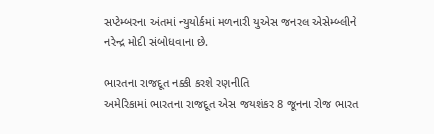સપ્ટેમ્બરના અંતમાં ન્યુયોર્કમાં મળનારી યુએસ જનરલ એસેમ્બ્લીને નરેન્દ્ર મોદી સંબોધવાના છે.

ભારતના રાજદૂત નક્કી કરશે રણનીતિ
અમેરિકામાં ભારતના રાજદૂત એસ જયશંકર 8 જૂનના રોજ ભારત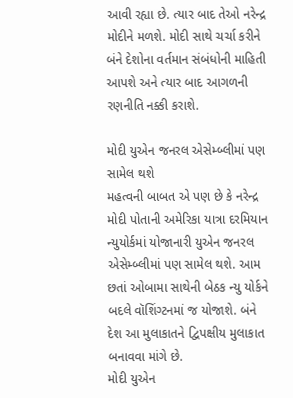આવી રહ્યા છે. ત્યાર બાદ તેઓ નરેન્દ્ર મોદીને મળશે. મોદી સાથે ચર્ચા કરીને બંને દેશોના વર્તમાન સંબંધોની માહિતી આપશે અને ત્યાર બાદ આગળની રણનીતિ નક્કી કરાશે.

મોદી યુએન જનરલ એસેમ્બ્લીમાં પણ સામેલ થશે
મહત્વની બાબત એ પણ છે કે નરેન્દ્ર મોદી પોતાની અમેરિકા યાત્રા દરમિયાન ન્યુયોર્કમાં યોજાનારી યુએન જનરલ એસેમ્બ્લીમાં પણ સામેલ થશે. આમ છતાં ઓબામા સાથેની બેઠક ન્યુ યોર્કને બદલે વૉશિંગ્ટનમાં જ યોજાશે. બંને દેશ આ મુલાકાતને દ્વિપક્ષીય મુલાકાત બનાવવા માંગે છે.
મોદી યુએન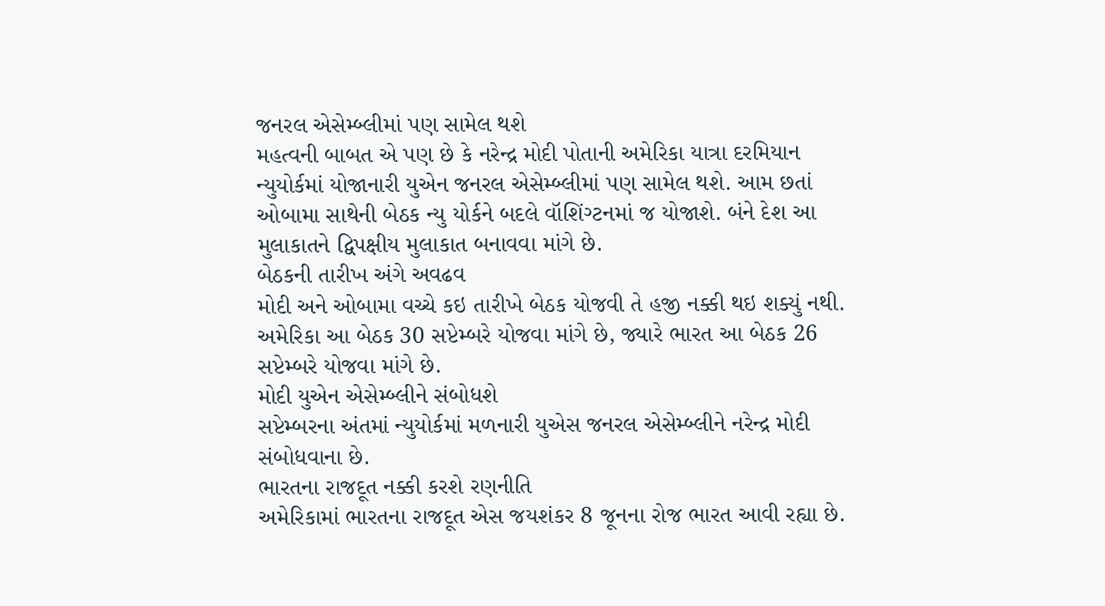જનરલ એસેમ્બ્લીમાં પણ સામેલ થશે
મહત્વની બાબત એ પણ છે કે નરેન્દ્ર મોદી પોતાની અમેરિકા યાત્રા દરમિયાન ન્યુયોર્કમાં યોજાનારી યુએન જનરલ એસેમ્બ્લીમાં પણ સામેલ થશે. આમ છતાં ઓબામા સાથેની બેઠક ન્યુ યોર્કને બદલે વૉશિંગ્ટનમાં જ યોજાશે. બંને દેશ આ મુલાકાતને દ્વિપક્ષીય મુલાકાત બનાવવા માંગે છે.
બેઠકની તારીખ અંગે અવઢવ
મોદી અને ઓબામા વચ્ચે કઇ તારીખે બેઠક યોજવી તે હજી નક્કી થઇ શક્યું નથી. અમેરિકા આ બેઠક 30 સપ્ટેમ્બરે યોજવા માંગે છે, જ્યારે ભારત આ બેઠક 26 સપ્ટેમ્બરે યોજવા માંગે છે.
મોદી યુએન એસેમ્બ્લીને સંબોધશે
સપ્ટેમ્બરના અંતમાં ન્યુયોર્કમાં મળનારી યુએસ જનરલ એસેમ્બ્લીને નરેન્દ્ર મોદી સંબોધવાના છે.
ભારતના રાજદૂત નક્કી કરશે રણનીતિ
અમેરિકામાં ભારતના રાજદૂત એસ જયશંકર 8 જૂનના રોજ ભારત આવી રહ્યા છે.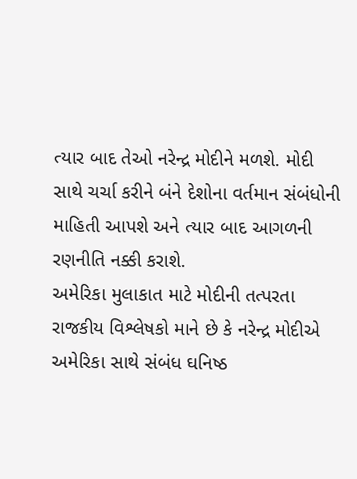ત્યાર બાદ તેઓ નરેન્દ્ર મોદીને મળશે. મોદી સાથે ચર્ચા કરીને બંને દેશોના વર્તમાન સંબંધોની માહિતી આપશે અને ત્યાર બાદ આગળની રણનીતિ નક્કી કરાશે.
અમેરિકા મુલાકાત માટે મોદીની તત્પરતા
રાજકીય વિશ્લેષકો માને છે કે નરેન્દ્ર મોદીએ અમેરિકા સાથે સંબંધ ઘનિષ્ઠ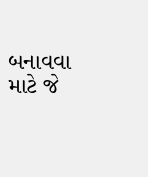બનાવવા માટે જે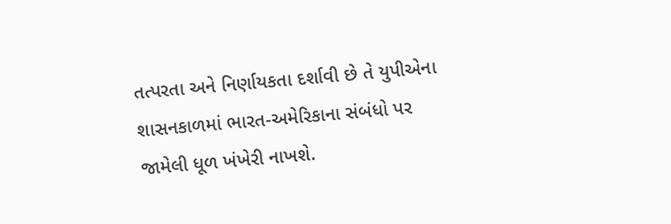તત્પરતા અને નિર્ણાયકતા દર્શાવી છે તે યુપીએના શાસનકાળમાં ભારત-અમેરિકાના સંબંધો પર જામેલી ધૂળ ખંખેરી નાખશે.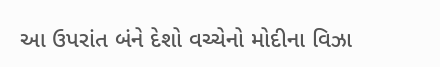આ ઉપરાંત બંને દેશો વચ્ચેનો મોદીના વિઝા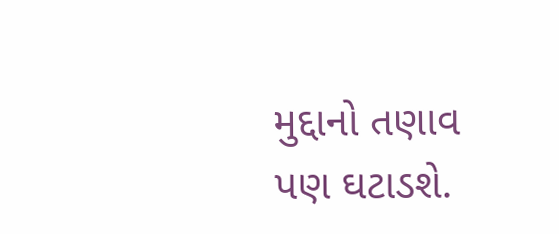મુદ્દાનો તણાવ પણ ઘટાડશે.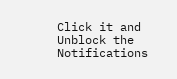Click it and Unblock the Notifications